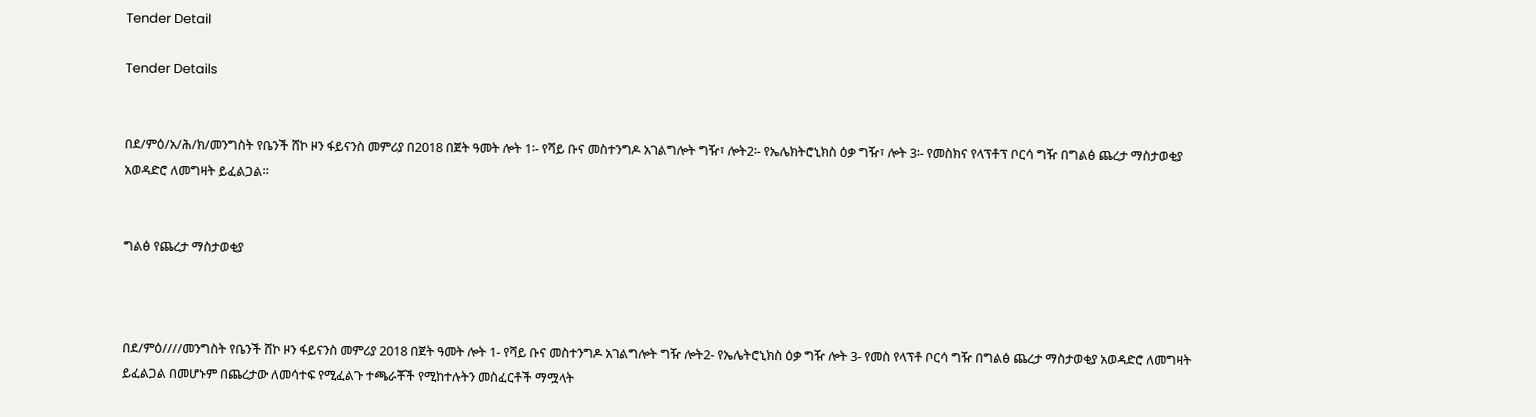Tender Detail

Tender Details


በደ/ምዕ/አ/ሕ/ክ/መንግስት የቤንች ሸኮ ዞን ፋይናንስ መምሪያ በ2018 በጀት ዓመት ሎት 1፡- የሻይ ቡና መስተንግዶ አገልግሎት ግዥ፣ ሎት2፡- የኤሌክትሮኒክስ ዕቃ ግዥ፣ ሎት 3፡- የመስክና የላፕቶፕ ቦርሳ ግዥ በግልፅ ጨረታ ማስታወቂያ አወዳድሮ ለመግዛት ይፈልጋል።


ግልፅ የጨረታ ማስታወቂያ



በደ/ምዕ////መንግስት የቤንች ሸኮ ዞን ፋይናንስ መምሪያ 2018 በጀት ዓመት ሎት 1- የሻይ ቡና መስተንግዶ አገልግሎት ግዥ ሎት2- የኤሌትሮኒክስ ዕቃ ግዥ ሎት 3- የመስ የላፕቶ ቦርሳ ግዥ በግልፅ ጨረታ ማስታወቂያ አወዳድሮ ለመግዛት ይፈልጋል በመሆኑም በጨረታው ለመሳተፍ የሚፈልጉ ተጫራቾች የሚከተሉትን መስፈርቶች ማሟላት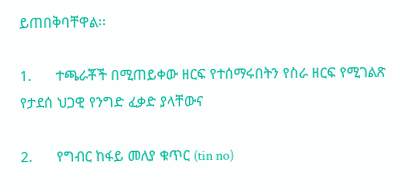ይጠበቅባቸዋል፡፡

1.      ተጫራቾች በሚጠይቀው ዘርፍ የተሰማሩበትን የስራ ዘርፍ የሚገልጽ የታደሰ ህጋዊ የንግድ ፈቃድ ያላቸውና

2.      የግብር ከፋይ መለያ ቁጥር (tin no)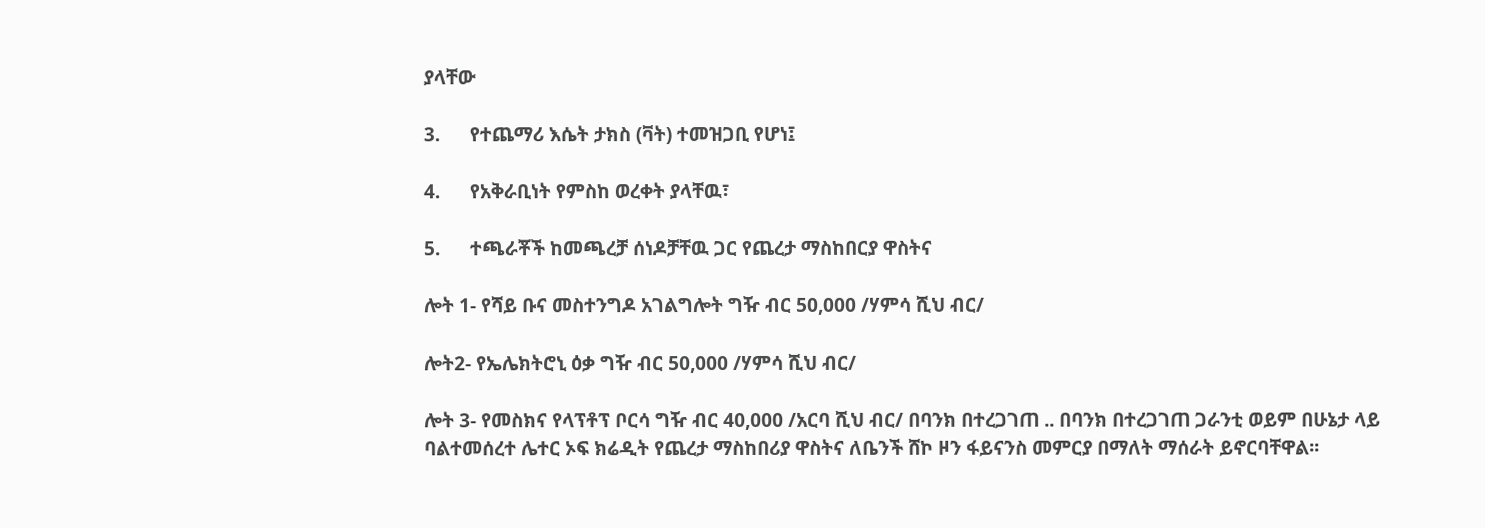ያላቸው

3.      የተጨማሪ እሴት ታክስ (ቫት) ተመዝጋቢ የሆነ፤

4.      የአቅራቢነት የምስከ ወረቀት ያላቸዉ፣

5.      ተጫራቾች ከመጫረቻ ሰነዶቻቸዉ ጋር የጨረታ ማስከበርያ ዋስትና

ሎት 1- የሻይ ቡና መስተንግዶ አገልግሎት ግዥ ብር 50,000 /ሃምሳ ሺህ ብር/

ሎት2- የኤሌክትሮኒ ዕቃ ግዥ ብር 50,000 /ሃምሳ ሺህ ብር/

ሎት 3- የመስክና የላፕቶፕ ቦርሳ ግዥ ብር 40,000 /አርባ ሺህ ብር/ በባንክ በተረጋገጠ .. በባንክ በተረጋገጠ ጋራንቲ ወይም በሁኔታ ላይ ባልተመሰረተ ሌተር ኦፍ ክሬዲት የጨረታ ማስከበሪያ ዋስትና ለቤንች ሸኮ ዞን ፋይናንስ መምርያ በማለት ማሰራት ይኖርባቸዋል፡፡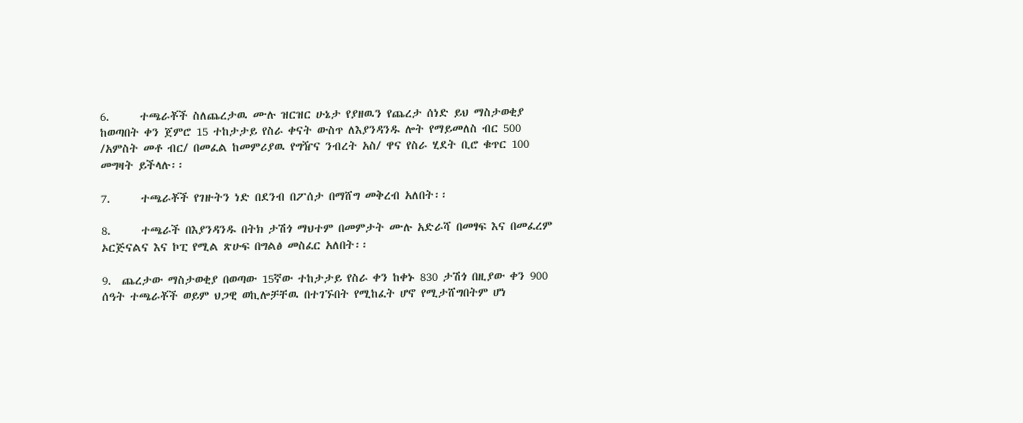6.      ተጫራቾች ስለጨረታዉ ሙሉ ዝርዝር ሁኔታ የያዘዉን የጨረታ ሰነድ ይህ ማስታወቂያ ከወጣበት ቀን ጀምሮ 15 ተከታታይ የስራ ቀናት ውስጥ ለእያንዳንዱ ሎት የማይመለስ ብር 500 /አምስት መቶ ብር/ በመፈል ከመምሪያዉ የግዥና ንብረት አስ/ ዋና የስራ ሂደት ቢሮ ቁጥር 100 መግዛት ይችላሉ፡፡

7.      ተጫራቾች የገዙትን ነድ በደንብ በፖሰታ በማሸግ መቅረብ አለበት፡፡

8.      ተጫራች በእያንዳንዱ በትክ ታሽጎ ማህተም በመምታት ሙሉ አድራሻ በመፃፍ እና በመፈረም ኦርጅናልና እና ኮፒ የሚል ጽሁፍ በግልፅ መስፈር አለበት፡፡

9.  ጨረታው ማስታወቂያ በወጣው 15ኛው ተከታታይ የስራ ቀን ከቀኑ 830 ታሽጎ በዚያው ቀን 900 ሰዓት ተጫራቾች ወይም ህጋዊ ወኪሎቻቸዉ በተገኙበት የሚከፈት ሆኖ የሚታሸግበትም ሆነ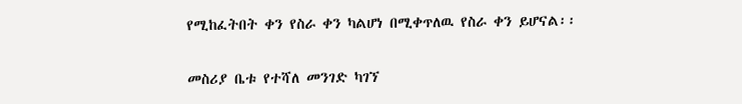የሚከፈትበት ቀን የስራ ቀን ካልሆነ በሚቀጥለዉ የስራ ቀን ይሆናል፡፡

መስሪያ ቤቱ የተሻለ መንገድ ካገኘ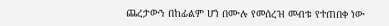ጨረታውን በከፊልም ሆነ በሙሉ የመሰረዝ መብቱ የተጠበቀ ነው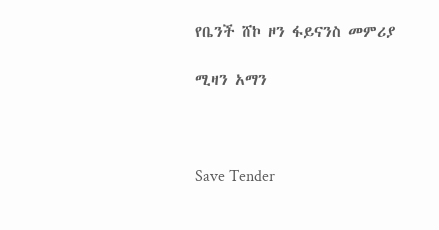የቤንች ሸኮ ዞን ፋይናንስ መምሪያ

ሚዛን አማን



Save Tender